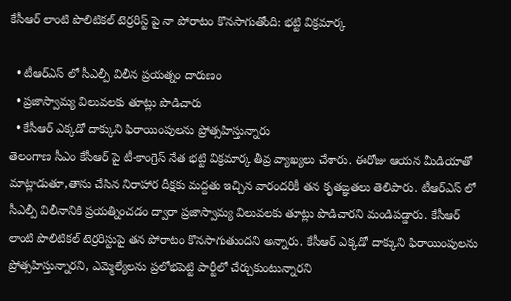కేసీఆర్ లాంటి పొలిటికల్ టెర్రరిస్ట్ పై నా పోరాటం కొనసాగుతోంది: భట్టి విక్రమార్క

  • టీఆర్ఎస్ లో సీఎల్పీ విలీన ప్రయత్నం దారుణం
  • ప్రజాస్వామ్య విలువలకు తూట్లు పొడిచారు
  • కేసీఆర్ ఎక్కడో దాక్కుని ఫిరాయింపులను ప్రోత్సహిస్తున్నారు
తెలంగాణ సీఎం కేసీఆర్ పై టీ-కాంగ్రెస్ నేత భట్టి విక్రమార్క తీవ్ర వ్యాఖ్యలు చేశారు. ఈరోజు ఆయన మీడియాతో మాట్లాడుతూ,తాను చేసిన నిరాహార దీక్షకు మద్దతు ఇచ్చిన వారందరికీ తన కృతఙ్ఞతలు తెలిపారు. టీఆర్ఎస్ లో సీఎల్పీ విలీనానికి ప్రయత్నించడం ద్వారా ప్రజాస్వామ్య విలువలకు తూట్లు పొడిచారని మండిపడ్డారు. కేసీఆర్ లాంటి పొలిటికల్ టెర్రరిస్టుపై తన పోరాటం కొనసాగుతుందని అన్నారు. కేసీఆర్ ఎక్కడో దాక్కుని ఫిరాయింపులను ప్రోత్సహిస్తున్నారని, ఎమ్మెల్యేలను ప్రలోభపెట్టి పార్టీలో చేర్చుకుంటున్నారని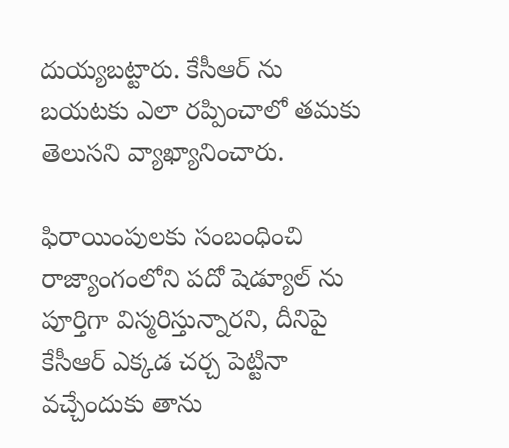దుయ్యబట్టారు. కేసీఆర్ ను బయటకు ఎలా రప్పించాలో తమకు తెలుసని వ్యాఖ్యానించారు.

ఫిరాయింపులకు సంబంధించి రాజ్యాంగంలోని పదో షెడ్యూల్ ను పూర్తిగా విస్మరిస్తున్నారని, దీనిపై కేసీఆర్ ఎక్కడ చర్చ పెట్టినా వచ్చేందుకు తాను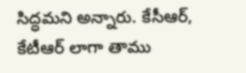సిద్ధమని అన్నారు. కేసీఆర్, కేటీఆర్ లాగా తాము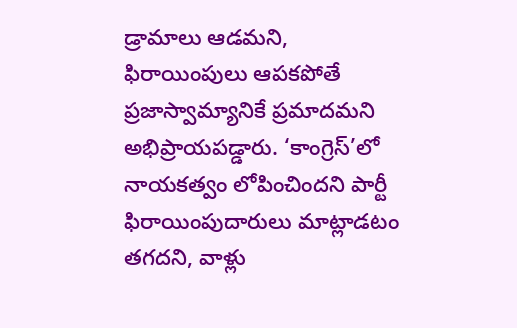డ్రామాలు ఆడమని, ఫిరాయింపులు ఆపకపోతే ప్రజాస్వామ్యానికే ప్రమాదమని అభిప్రాయపడ్డారు. ‘కాంగ్రెస్’లో నాయకత్వం లోపించిందని పార్టీ ఫిరాయింపుదారులు మాట్లాడటం తగదని, వాళ్లు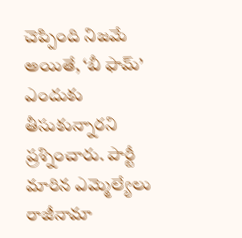చెప్పింది నిజమే అయితే, ‘బీ ఫామ్’ ఎందుకు తీసుకున్నారని ప్రశ్నించారు. పార్టీ మారిన ఎమ్మెల్యేలు రాజీనామా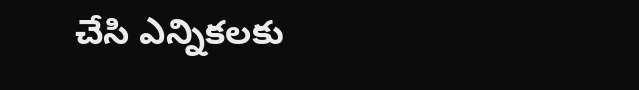చేసి ఎన్నికలకు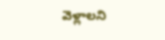వెళ్లాలని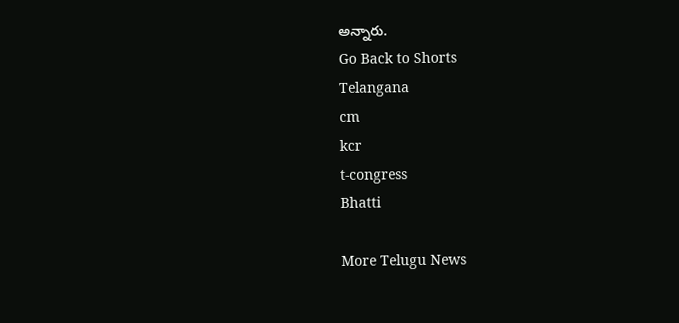అన్నారు.
Go Back to Shorts
Telangana
cm
kcr
t-congress
Bhatti

More Telugu News